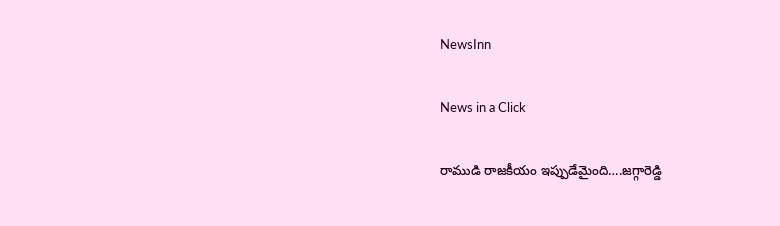NewsInn

News in a Click

రాముడి రాజ‌కీయం ఇప్పుడేమైంది….జ‌గ్గారెడ్డి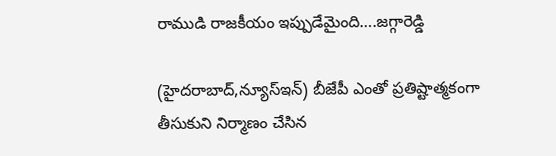రాముడి రాజ‌కీయం ఇప్పుడేమైంది….జ‌గ్గారెడ్డి

(హైద‌రాబాద్,న్యూస్ఇన్‌) బీజేపీ ఎంతో ప్ర‌తిష్టాత్మ‌కంగా తీసుకుని నిర్మాణం చేసిన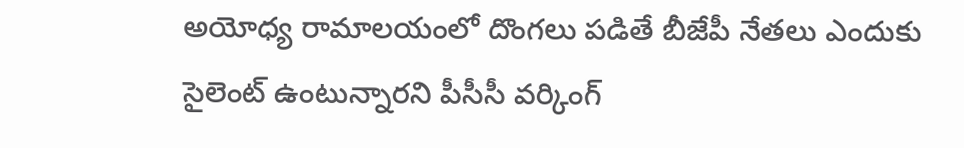అయోధ్య రామాల‌యంలో దొంగ‌లు ప‌డితే బీజేపీ నేత‌లు ఎందుకు సైలెంట్ ఉంటున్నార‌ని పీసీసీ వ‌ర్కింగ్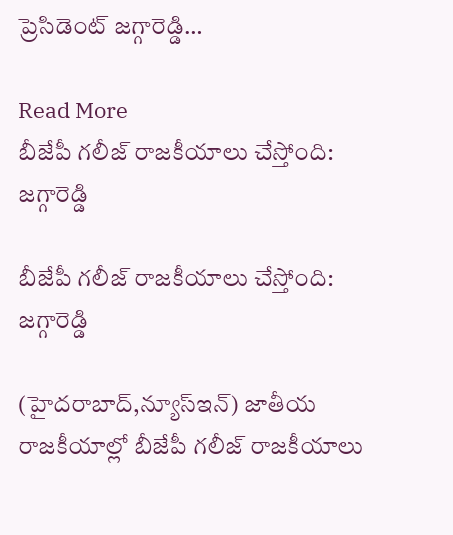ప్రెసిడెంట్ జ‌గ్గారెడ్డి…

Read More
బీజేపీ గలీజ్ రాజకీయాలు చేస్తోంది: జ‌గ్గారెడ్డి

బీజేపీ గలీజ్ రాజకీయాలు చేస్తోంది: జ‌గ్గారెడ్డి

(హైద‌రాబాద్,న్యూస్ఇన్‌) జాతీయ రాజ‌కీయాల్లో బీజేపీ గ‌లీజ్ రాజ‌కీయాలు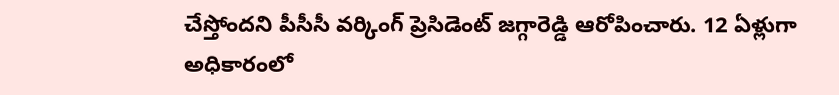చేస్తోంద‌ని పీసీసీ వ‌ర్కింగ్ ప్రెసిడెంట్ జ‌గ్గారెడ్డి ఆరోపించారు. 12 ఏళ్లుగా అధికారంలో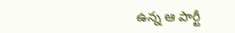ఉన్న ఆ పార్టీ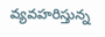వ్య‌వ‌హ‌రిస్తున్న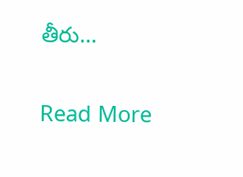తీరు…

Read More